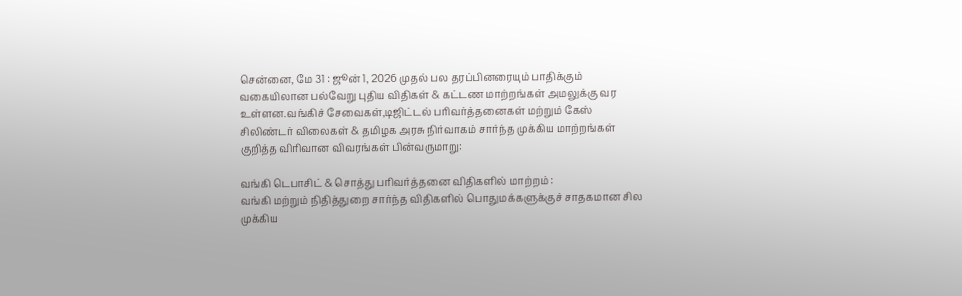சென்னை, மே 31 : ஜூன் 1, 2026 முதல் பல தரப்பினரையும் பாதிக்கும் வகையிலான பல்வேறு புதிய விதிகள் & கட்டண மாற்றங்கள் அமலுக்கு வர உள்ளன.வங்கிச் சேவைகள்,டிஜிட்டல் பரிவர்த்தனைகள் மற்றும் கேஸ் சிலிண்டர் விலைகள் & தமிழக அரசு நிர்வாகம் சார்ந்த முக்கிய மாற்றங்கள் குறித்த விரிவான விவரங்கள் பின்வருமாறு:

வங்கி டெபாசிட் & சொத்து பரிவர்த்தனை விதிகளில் மாற்றம் :
வங்கி மற்றும் நிதித்துறை சார்ந்த விதிகளில் பொதுமக்களுக்குச் சாதகமான சில முக்கிய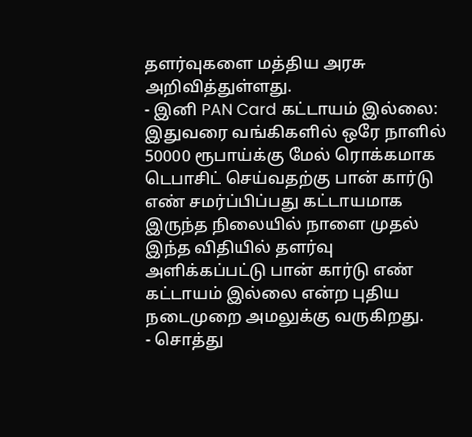தளர்வுகளை மத்திய அரசு அறிவித்துள்ளது.
- இனி PAN Card கட்டாயம் இல்லை: இதுவரை வங்கிகளில் ஒரே நாளில் 50000 ரூபாய்க்கு மேல் ரொக்கமாக டெபாசிட் செய்வதற்கு பான் கார்டு எண் சமர்ப்பிப்பது கட்டாயமாக இருந்த நிலையில் நாளை முதல் இந்த விதியில் தளர்வு அளிக்கப்பட்டு பான் கார்டு எண் கட்டாயம் இல்லை என்ற புதிய நடைமுறை அமலுக்கு வருகிறது.
- சொத்து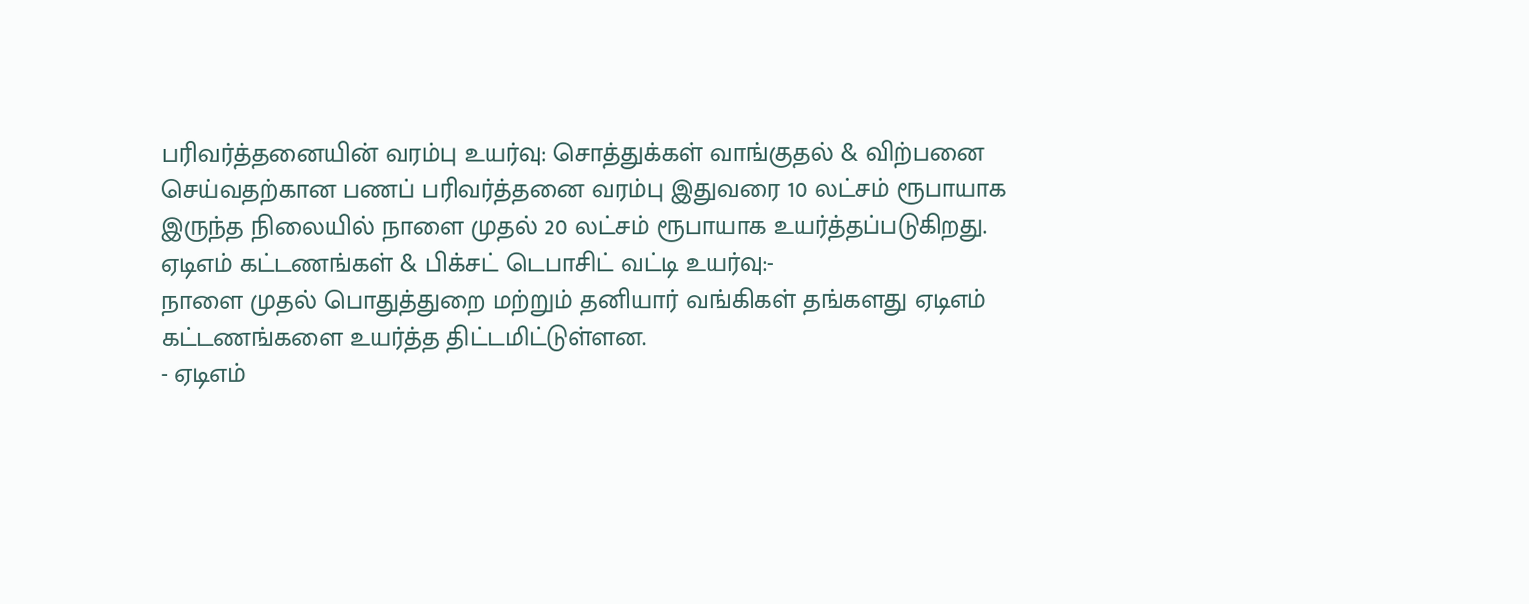பரிவர்த்தனையின் வரம்பு உயர்வு: சொத்துக்கள் வாங்குதல் & விற்பனை செய்வதற்கான பணப் பரிவர்த்தனை வரம்பு இதுவரை 10 லட்சம் ரூபாயாக இருந்த நிலையில் நாளை முதல் 20 லட்சம் ரூபாயாக உயர்த்தப்படுகிறது.
ஏடிஎம் கட்டணங்கள் & பிக்சட் டெபாசிட் வட்டி உயர்வு:-
நாளை முதல் பொதுத்துறை மற்றும் தனியார் வங்கிகள் தங்களது ஏடிஎம் கட்டணங்களை உயர்த்த திட்டமிட்டுள்ளன.
- ஏடிஎம்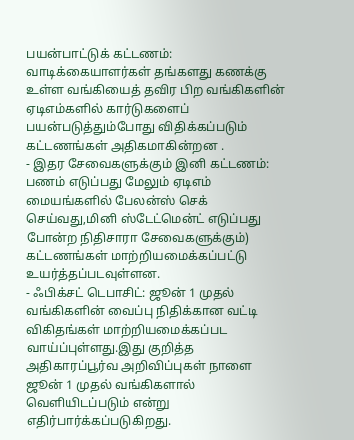பயன்பாட்டுக் கட்டணம்: வாடிக்கையாளர்கள் தங்களது கணக்கு உள்ள வங்கியைத் தவிர பிற வங்கிகளின் ஏடிஎம்களில் கார்டுகளைப் பயன்படுத்தும்போது விதிக்கப்படும் கட்டணங்கள் அதிகமாகின்றன .
- இதர சேவைகளுக்கும் இனி கட்டணம்: பணம் எடுப்பது மேலும் ஏடிஎம் மையங்களில் பேலன்ஸ் செக் செய்வது,மினி ஸ்டேட்மென்ட் எடுப்பது போன்ற நிதிசாரா சேவைகளுக்கும்) கட்டணங்கள் மாற்றியமைக்கப்பட்டு உயர்த்தப்படவுள்ளன.
- ஃபிக்சட் டெபாசிட்: ஜூன் 1 முதல் வங்கிகளின் வைப்பு நிதிக்கான வட்டி விகிதங்கள் மாற்றியமைக்கப்பட வாய்ப்புள்ளது.இது குறித்த அதிகாரப்பூர்வ அறிவிப்புகள் நாளை ஜூன் 1 முதல் வங்கிகளால் வெளியிடப்படும் என்று எதிர்பார்க்கப்படுகிறது.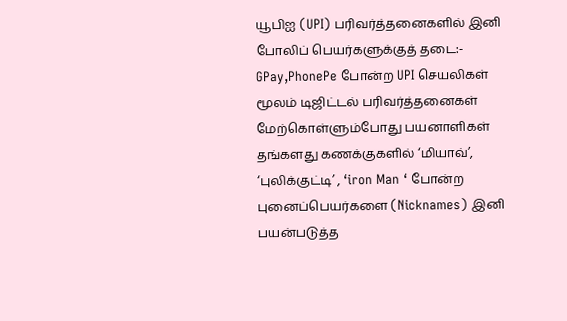யூபிஐ (UPI) பரிவர்த்தனைகளில் இனி போலிப் பெயர்களுக்குத் தடை:-
GPay,PhonePe போன்ற UPI செயலிகள் மூலம் டிஜிட்டல் பரிவர்த்தனைகள் மேற்கொள்ளும்போது பயனாளிகள் தங்களது கணக்குகளில் ‘மியாவ்’, ‘புலிக்குட்டி’ , ‘iron Man ‘ போன்ற புனைப்பெயர்களை (Nicknames) இனி பயன்படுத்த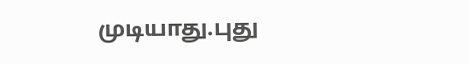முடியாது.புது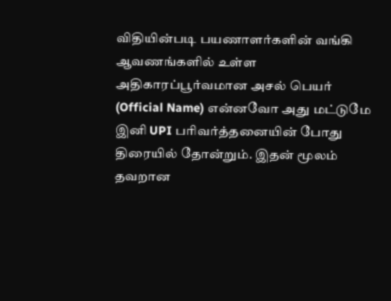விதியின்படி பயணாளர்களின் வங்கி ஆவணங்களில் உள்ள அதிகாரப்பூர்வமான அசல் பெயர் (Official Name) என்னவோ அது மட்டுமே இனி UPI பரிவர்த்தனையின் போது திரையில் தோன்றும். இதன் மூலம் தவறான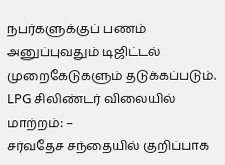நபர்களுக்குப் பணம் அனுப்புவதும் டிஜிட்டல் முறைகேடுகளும் தடுக்கப்படும்.
LPG சிலிண்டர் விலையில் மாற்றம்: –
சர்வதேச சந்தையில் குறிப்பாக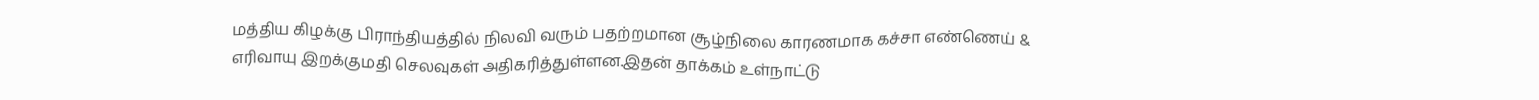மத்திய கிழக்கு பிராந்தியத்தில் நிலவி வரும் பதற்றமான சூழ்நிலை காரணமாக கச்சா எண்ணெய் & எரிவாயு இறக்குமதி செலவுகள் அதிகரித்துள்ளன.இதன் தாக்கம் உள்நாட்டு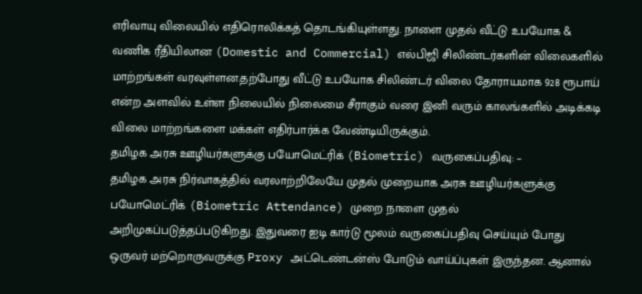எரிவாயு விலையில் எதிரொலிக்கத் தொடங்கியுள்ளது. நாளை முதல் வீட்டு உபயோக & வணிக ரீதியிலான (Domestic and Commercial) எல்பிஜி சிலிண்டர்களின் விலைகளில் மாற்றங்கள் வரவுள்ளன.தற்போது வீட்டு உபயோக சிலிண்டர் விலை தோராயமாக 928 ரூபாய் என்ற அளவில் உள்ள நிலையில் நிலைமை சீராகும் வரை இனி வரும் காலங்களில் அடிக்கடி விலை மாற்றங்களை மக்கள் எதிர்பார்க்க வேண்டியிருக்கும்.
தமிழக அரசு ஊழியர்களுக்கு பயோமெட்ரிக் (Biometric) வருகைப்பதிவு: –
தமிழக அரசு நிர்வாகத்தில் வரலாற்றிலேயே முதல் முறையாக அரசு ஊழியர்களுக்கு பயோமெட்ரிக் (Biometric Attendance) முறை நாளை முதல் அறிமுகப்படுத்தப்படுகிறது. இதுவரை ஐடி கார்டு மூலம் வருகைப்பதிவு செய்யும் போது ஒருவர் மற்றொருவருக்கு Proxy அட்டெண்டன்ஸ் போடும் வாய்ப்புகள் இருந்தன. ஆனால்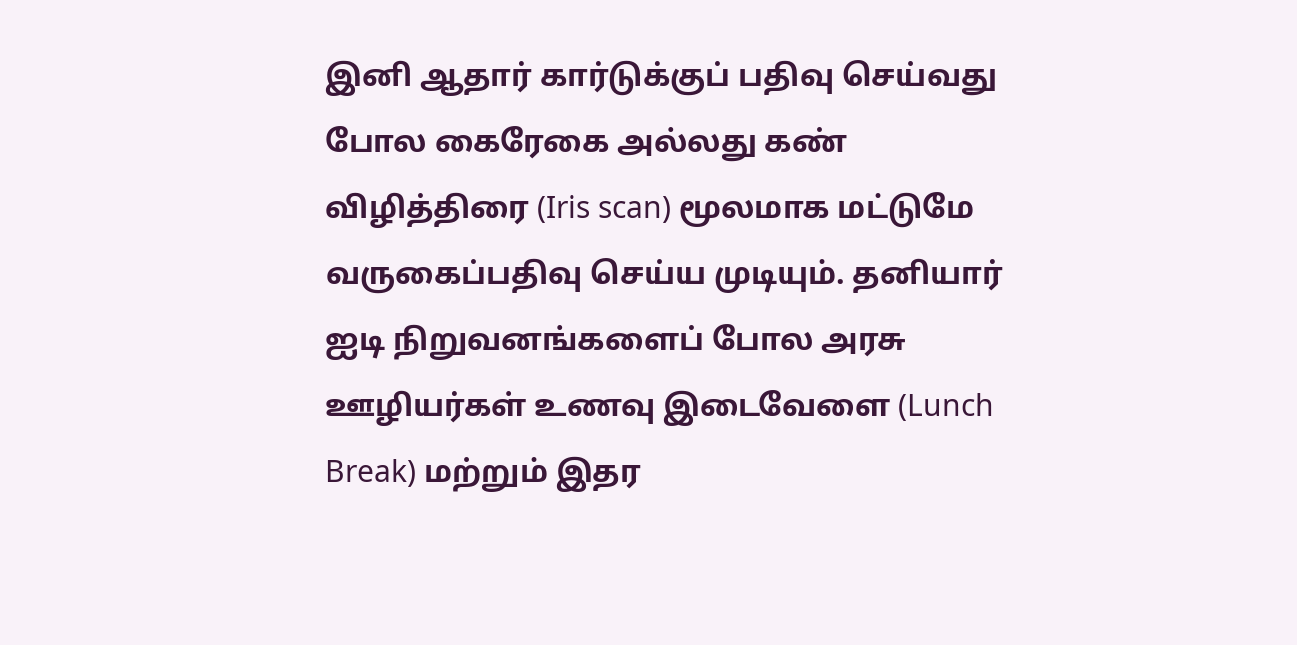இனி ஆதார் கார்டுக்குப் பதிவு செய்வது போல கைரேகை அல்லது கண் விழித்திரை (Iris scan) மூலமாக மட்டுமே வருகைப்பதிவு செய்ய முடியும். தனியார் ஐடி நிறுவனங்களைப் போல அரசு ஊழியர்கள் உணவு இடைவேளை (Lunch Break) மற்றும் இதர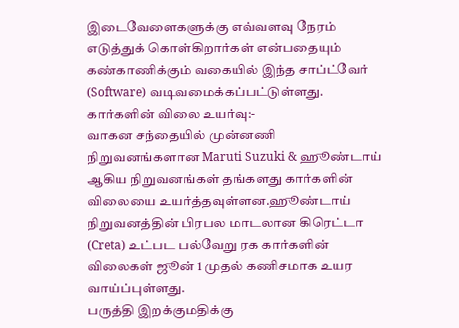இடைவேளைகளுக்கு எவ்வளவு நேரம் எடுத்துக் கொள்கிறார்கள் என்பதையும் கண்காணிக்கும் வகையில் இந்த சாப்ட்வேர் (Software) வடிவமைக்கப்பட்டுள்ளது.
கார்களின் விலை உயர்வு:-
வாகன சந்தையில் முன்னணி நிறுவனங்களான Maruti Suzuki & ஹூண்டாய் ஆகிய நிறுவனங்கள் தங்களது கார்களின் விலையை உயர்த்தவுள்ளன.ஹூண்டாய் நிறுவனத்தின் பிரபல மாடலான கிரெட்டா (Creta) உட்பட பல்வேறு ரக கார்களின் விலைகள் ஜூன் 1 முதல் கணிசமாக உயர வாய்ப்புள்ளது.
பருத்தி இறக்குமதிக்கு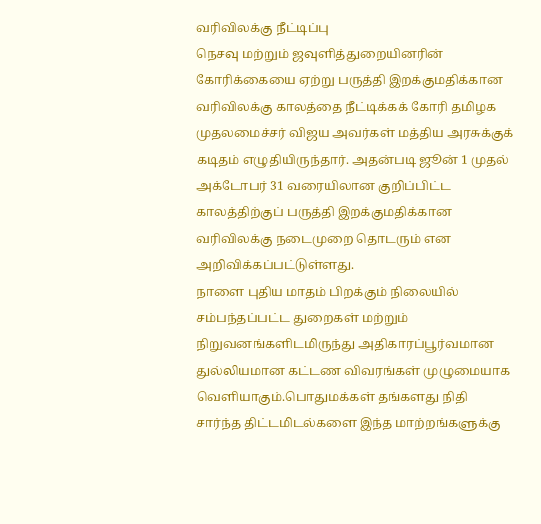வரிவிலக்கு நீட்டிப்பு
நெசவு மற்றும் ஜவுளித்துறையினரின் கோரிக்கையை ஏற்று பருத்தி இறக்குமதிக்கான வரிவிலக்கு காலத்தை நீட்டிக்கக் கோரி தமிழக முதலமைச்சர் விஜய அவர்கள் மத்திய அரசுக்குக் கடிதம் எழுதியிருந்தார். அதன்படி ஜூன் 1 முதல் அக்டோபர் 31 வரையிலான குறிப்பிட்ட காலத்திற்குப் பருத்தி இறக்குமதிக்கான வரிவிலக்கு நடைமுறை தொடரும் என அறிவிக்கப்பட்டுள்ளது.
நாளை புதிய மாதம் பிறக்கும் நிலையில் சம்பந்தப்பட்ட துறைகள் மற்றும் நிறுவனங்களிடமிருந்து அதிகாரப்பூர்வமான துல்லியமான கட்டண விவரங்கள் முழுமையாக வெளியாகும்.பொதுமக்கள் தங்களது நிதி சார்ந்த திட்டமிடல்களை இந்த மாற்றங்களுக்கு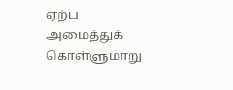ஏற்ப அமைத்துக் கொள்ளுமாறு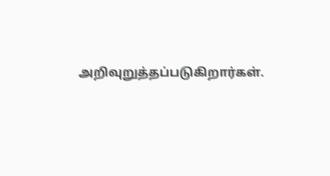அறிவுறுத்தப்படுகிறார்கள்.